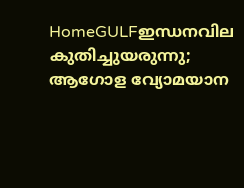HomeGULFഇന്ധനവില കുതിച്ചുയരുന്നു; ആഗോള വ്യോമയാന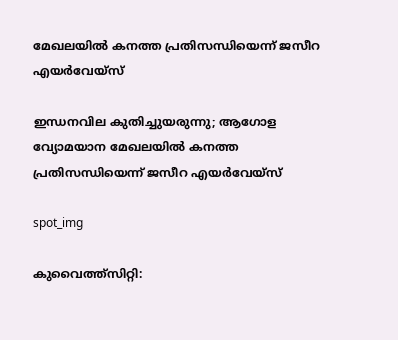മേഖലയിൽ കനത്ത പ്രതിസന്ധിയെന്ന് ജസീറ എയർവേയ്‌സ്

ഇന്ധനവില കുതിച്ചുയരുന്നു; ആഗോള വ്യോമയാന മേഖലയിൽ കനത്ത പ്രതിസന്ധിയെന്ന് ജസീറ എയർവേയ്‌സ്

spot_img

കുവൈത്ത്സിറ്റി: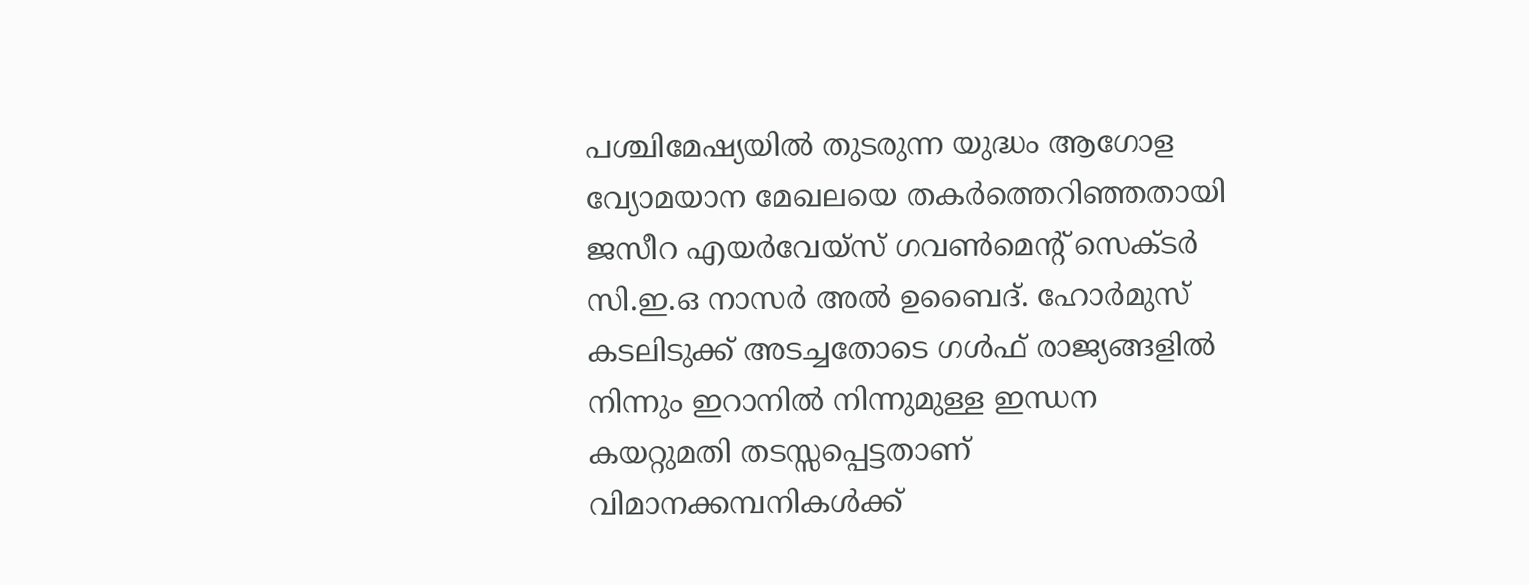പശ്ചിമേഷ്യയിൽ തുടരുന്ന യുദ്ധം ആഗോള വ്യോമയാന മേഖലയെ തകർത്തെറിഞ്ഞതായി ജസീറ എയർവേയ്‌സ് ഗവൺമെന്റ് സെക്ടർ സി.ഇ.ഒ നാസർ അൽ ഉബൈദ്. ഹോർമുസ് കടലിടുക്ക് അടച്ചതോടെ ഗൾഫ് രാജ്യങ്ങളിൽ നിന്നും ഇറാനിൽ നിന്നുമുള്ള ഇന്ധന കയറ്റുമതി തടസ്സപ്പെട്ടതാണ് വിമാനക്കമ്പനികൾക്ക്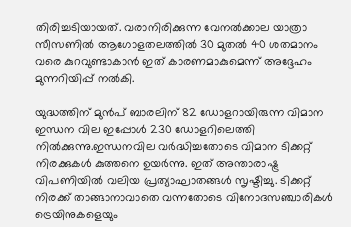തിരിച്ചടിയായത്. വരാനിരിക്കുന്ന വേനൽക്കാല യാത്രാ സീസണിൽ ആഗോളതലത്തിൽ 30 മുതൽ 40 ശതമാനം വരെ കുറവുണ്ടാകാൻ ഇത് കാരണമാകുമെന്ന് അദ്ദേഹം മുന്നറിയിപ്പ് നൽകി.

യുദ്ധത്തിന് മുൻപ് ബാരലിന് 82 ഡോളറായിരുന്ന വിമാന ഇന്ധന വില ഇപ്പോൾ 230 ഡോളറിലെത്തി നിൽക്കുന്നു.ഇന്ധനവില വർദ്ധിച്ചതോടെ വിമാന ടിക്കറ്റ് നിരക്കുകൾ കുത്തനെ ഉയർന്നു. ഇത് അന്താരാഷ്ട്ര വിപണിയിൽ വലിയ പ്രത്യാഘാതങ്ങൾ സൃഷ്ടിച്ചു. ടിക്കറ്റ് നിരക്ക് താങ്ങാനാവാതെ വന്നതോടെ വിനോദസഞ്ചാരികൾ ട്രെയിനുകളെയും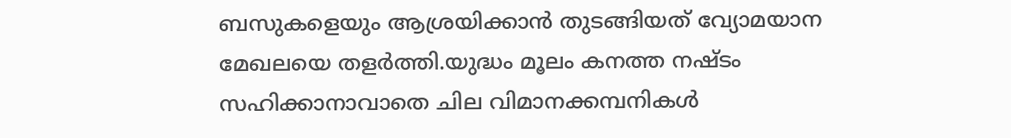ബസുകളെയും ആശ്രയിക്കാൻ തുടങ്ങിയത് വ്യോമയാന മേഖലയെ തളർത്തി.യുദ്ധം മൂലം കനത്ത നഷ്ടം സഹിക്കാനാവാതെ ചില വിമാനക്കമ്പനികൾ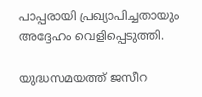പാപ്പരായി പ്രഖ്യാപിച്ചതായും അദ്ദേഹം വെളിപ്പെടുത്തി.

യുദ്ധസമയത്ത് ജസീറ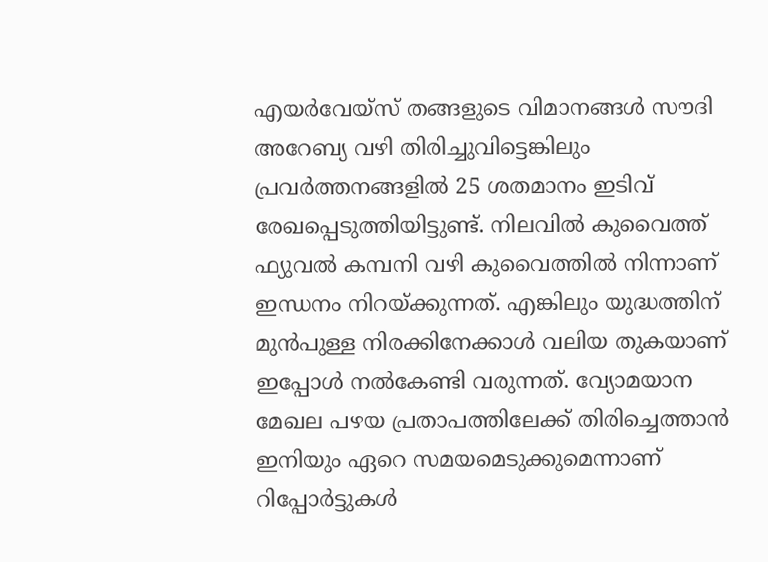എയർവേയ്‌സ് തങ്ങളുടെ വിമാനങ്ങൾ സൗദി അറേബ്യ വഴി തിരിച്ചുവിട്ടെങ്കിലും പ്രവർത്തനങ്ങളിൽ 25 ശതമാനം ഇടിവ് രേഖപ്പെടുത്തിയിട്ടുണ്ട്. നിലവിൽ കുവൈത്ത് ഫ്യുവൽ കമ്പനി വഴി കുവൈത്തിൽ നിന്നാണ് ഇന്ധനം നിറയ്ക്കുന്നത്. എങ്കിലും യുദ്ധത്തിന് മുൻപുള്ള നിരക്കിനേക്കാൾ വലിയ തുകയാണ് ഇപ്പോൾ നൽകേണ്ടി വരുന്നത്. വ്യോമയാന മേഖല പഴയ പ്രതാപത്തിലേക്ക് തിരിച്ചെത്താൻ ഇനിയും ഏറെ സമയമെടുക്കുമെന്നാണ് റിപ്പോർട്ടുകൾ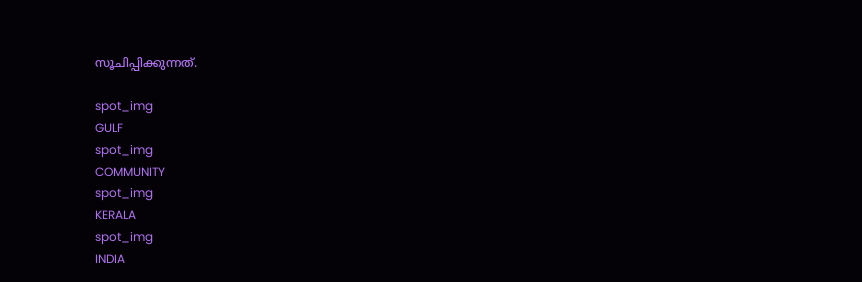സൂചിപ്പിക്കുന്നത്.

spot_img
GULF
spot_img
COMMUNITY
spot_img
KERALA
spot_img
INDIA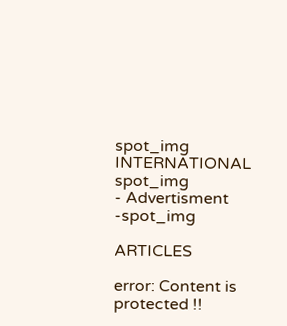spot_img
INTERNATIONAL
spot_img
- Advertisment -spot_img

ARTICLES

error: Content is protected !!